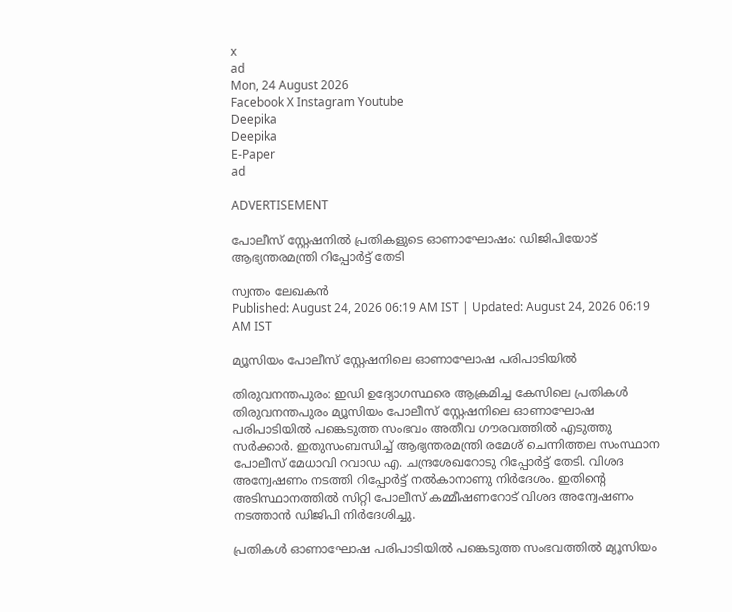x
ad
Mon, 24 August 2026
Facebook X Instagram Youtube
Deepika
Deepika
E-Paper
ad

ADVERTISEMENT

പോലീസ് സ്റ്റേഷനിൽ പ്രതികളുടെ ഓണാഘോഷം: ഡിജിപിയോട് ആഭ്യന്തരമന്ത്രി റിപ്പോർട്ട് തേടി

സ്വന്തം ലേഖകൻ
Published: August 24, 2026 06:19 AM IST | Updated: August 24, 2026 06:19 AM IST

മ്യൂസിയം പോലീസ് സ്റ്റേഷനിലെ ഓണാഘോഷ പരിപാടിയിൽ

തിരുവനന്തപുരം: ഇഡി ഉദ്യോഗസ്ഥരെ ആക്രമിച്ച കേസിലെ പ്രതികൾ തിരുവനന്തപുരം മ്യൂസിയം പോലീസ് സ്റ്റേഷനിലെ ഓണാഘോഷ പരിപാടിയിൽ പങ്കെടുത്ത സംഭവം അതീവ ഗൗരവത്തിൽ എടുത്തു സർക്കാർ. ഇതുസംബന്ധിച്ച് ആഭ്യന്തരമന്ത്രി രമേശ് ചെന്നിത്തല സംസ്ഥാന പോലീസ് മേധാവി റവാഡ എ. ചന്ദ്രശേഖറോടു റിപ്പോർട്ട് തേടി. വിശദ അന്വേഷണം നടത്തി റിപ്പോർട്ട് നൽകാനാണു നിർദേശം. ഇതിന്‍റെ അടിസ്ഥാനത്തിൽ സിറ്റി പോലീസ് കമ്മീഷണറോട് വിശദ അന്വേഷണം നടത്താൻ ഡിജിപി നിർദേശിച്ചു.

പ്രതികൾ ഓണാഘോഷ പരിപാടിയിൽ പങ്കെടുത്ത സംഭവത്തിൽ മ്യൂസിയം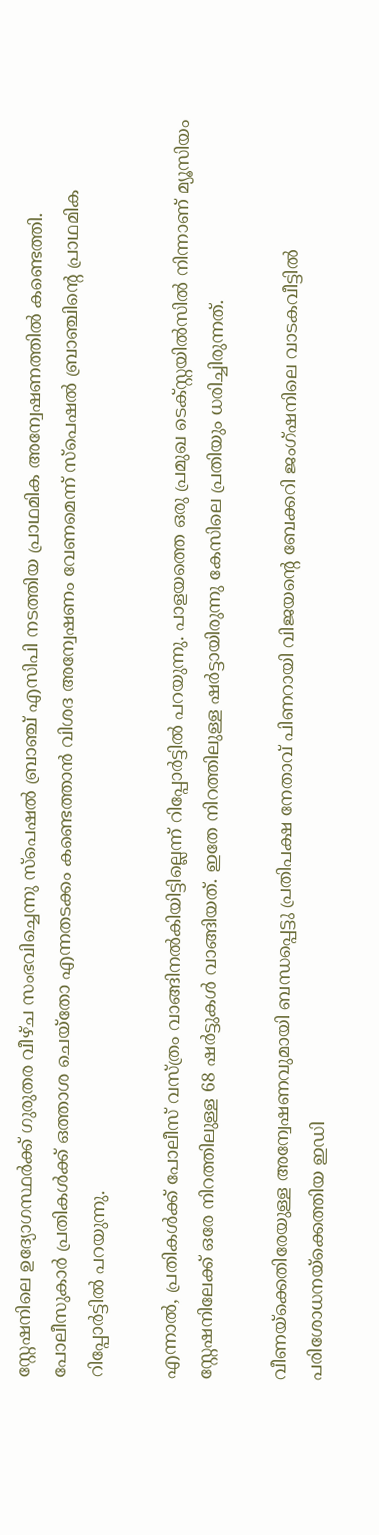സ്റ്റേഷനിലെ ഉദ്യോഗസ്ഥർക്ക് ഗുരുതര വീഴ്ച സംഭവിച്ചെന്നു സ്പെഷൽ ബ്രാഞ്ച് എസിപി നടത്തിയ പ്രാഥമിക അന്വേഷണത്തിൽ കണ്ടെത്തി. പോലീസുകാർ പ്രതികൾക്ക് ഒത്താശ ചെയ്തോ എന്നതടക്കം കണ്ടെത്താൻ വിശദ അന്വേഷണം വേണമെന്ന് സ്പെഷൽ ബ്രാഞ്ചിന്‍റെ പ്രാഥമിക റിപ്പോർട്ടിൽ പറയുന്നു.

എന്നാൽ, പ്രതികൾക്ക് പോലീസ് വസ്ത്രം വാങ്ങിനൽകിയിട്ടില്ലെന്ന് റിപ്പോർട്ടിൽ പറയുന്നു. പാളയത്തെ ഒരു പ്രമുഖ ടെക്സ്റ്റയിൽസിൽ നിന്നാണ് മ്യൂസിയം സ്റ്റേഷനിലേക്ക് ഒരേ നിറത്തിലുള്ള 68 ഷർട്ടുകൾ വാങ്ങിയത്. ഇതേ നിറത്തിലുള്ള ഷർട്ടായിരുന്നു കേസിലെ പ്രതിയും ധരിച്ചിരുന്നത്.

വീണയ്ക്കെതിരേയുള്ള അന്വേഷണവുമായി ബന്ധപ്പെട്ടു പ്രതിപക്ഷ നേതാവ് പിണറായി വിജയന്‍റെ ബേക്കറി ജംഗ്ഷനിലെ വാടകവീട്ടിൽ പരിശോധനയ്ക്കെത്തിയ ഇഡി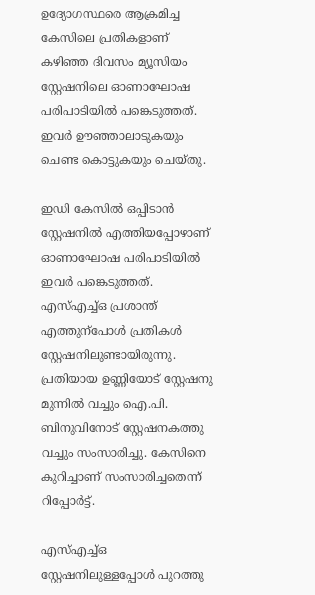ഉദ്യോഗസ്ഥരെ ആക്രമിച്ച കേസിലെ പ്രതികളാണ് കഴിഞ്ഞ ദിവസം മ്യൂസിയം സ്റ്റേഷനിലെ ഓണാഘോഷ പരിപാടിയിൽ പങ്കെടുത്തത്. ഇവർ ഊഞ്ഞാലാടുകയും ചെണ്ട കൊട്ടുകയും ചെയ്തു.

ഇഡി കേസിൽ ഒപ്പിടാൻ സ്റ്റേഷനിൽ എത്തിയപ്പോഴാണ് ഓണാഘോഷ പരിപാടിയിൽ ഇവർ പങ്കെടുത്തത്. എസ്എച്ച്ഒ പ്രശാന്ത് എത്തുന്പോൾ പ്രതികൾ സ്റ്റേഷനിലുണ്ടായിരുന്നു. പ്രതിയായ ഉണ്ണിയോട് സ്റ്റേഷനു മുന്നിൽ വച്ചും ഐ.പി. ബിനുവിനോട് സ്റ്റേഷനകത്തു വച്ചും സംസാരിച്ചു. കേസിനെ കുറിച്ചാണ് സംസാരിച്ചതെന്ന് റിപ്പോർട്ട്.

എസ്എച്ച്ഒ സ്റ്റേഷനിലുള്ളപ്പോൾ പുറത്തു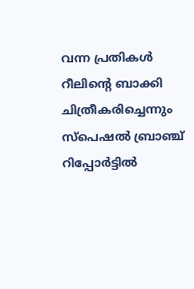വന്ന പ്രതികൾ റീലിന്‍റെ ബാക്കി ചിത്രീകരിച്ചെന്നും സ്പെഷൽ ബ്രാഞ്ച് റിപ്പോർട്ടിൽ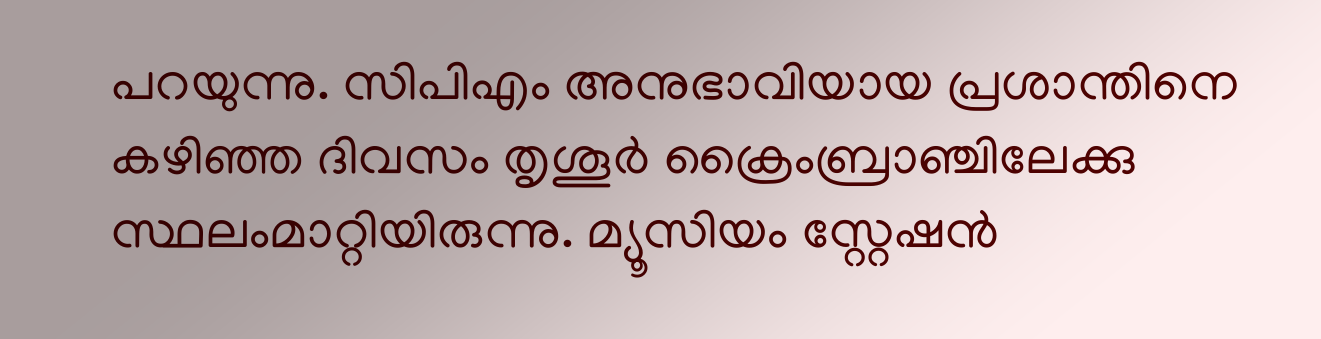പറയുന്നു. സിപിഎം അനുഭാവിയായ പ്രശാന്തിനെ കഴിഞ്ഞ ദിവസം തൃശൂർ ക്രൈംബ്രാഞ്ചിലേക്കു സ്ഥലംമാറ്റിയിരുന്നു. മ്യൂസിയം സ്റ്റേഷൻ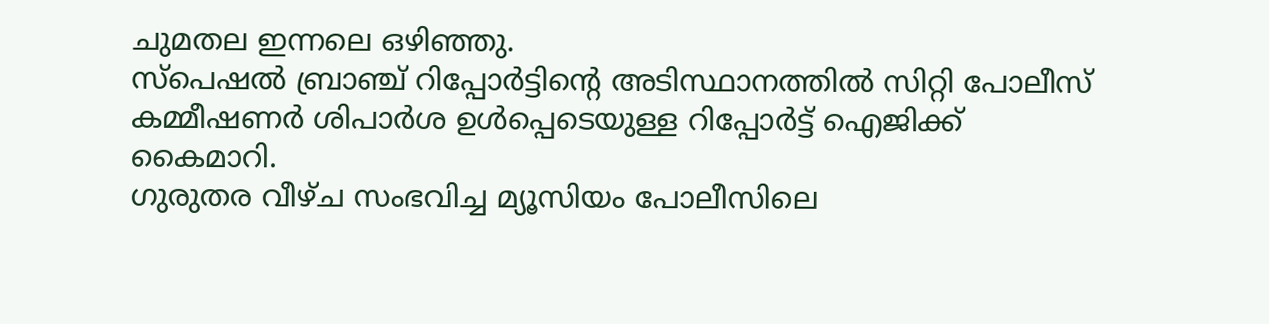ചുമതല ഇന്നലെ ഒഴിഞ്ഞു.
സ്പെഷൽ ബ്രാഞ്ച് റിപ്പോർട്ടിന്‍റെ അടിസ്ഥാനത്തിൽ സിറ്റി പോലീസ് കമ്മീഷണർ ശിപാർശ ഉൾപ്പെടെയുള്ള റിപ്പോർട്ട് ഐജിക്ക് കൈമാറി.
ഗുരുതര വീഴ്ച സംഭവിച്ച മ്യൂസിയം പോലീസിലെ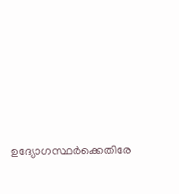ഉദ്യോഗസ്ഥർക്കെതിരേ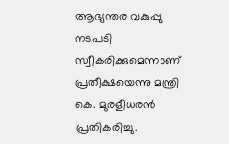ആഭ്യന്തര വകുപ്പു നടപടി സ്വീകരിക്കുമെന്നാണ് പ്രതീക്ഷയെന്നു മന്ത്രി കെ. മുരളീധരൻ പ്രതികരിച്ചു.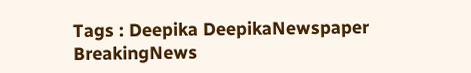Tags : Deepika DeepikaNewspaper BreakingNews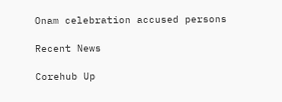Onam celebration accused persons

Recent News

Corehub Up